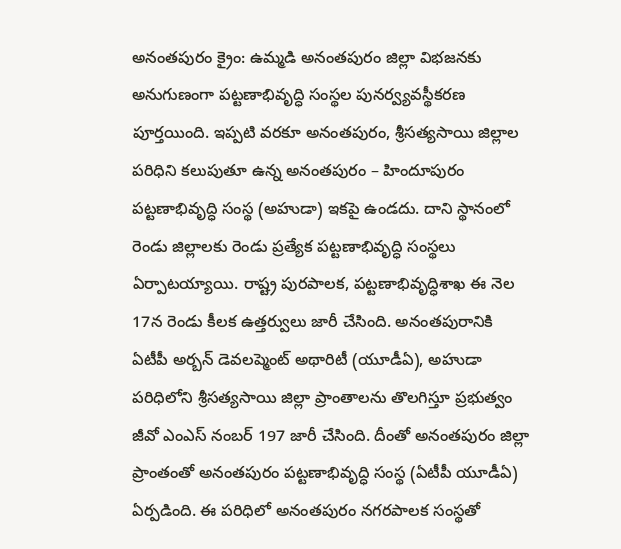అనంతపురం క్రైం: ఉమ్మడి అనంతపురం జిల్లా విభజనకు అనుగుణంగా పట్టణాభివృద్ధి సంస్థల పునర్వ్యవస్థీకరణ పూర్తయింది. ఇప్పటి వరకూ అనంతపురం, శ్రీసత్యసాయి జిల్లాల పరిధిని కలుపుతూ ఉన్న అనంతపురం – హిందూపురం పట్టణాభివృద్ధి సంస్థ (అహుడా) ఇకపై ఉండదు. దాని స్థానంలో రెండు జిల్లాలకు రెండు ప్రత్యేక పట్టణాభివృద్ధి సంస్థలు ఏర్పాటయ్యాయి. రాష్ట్ర పురపాలక, పట్టణాభివృద్ధిశాఖ ఈ నెల 17న రెండు కీలక ఉత్తర్వులు జారీ చేసింది. అనంతపురానికి ఏటీపీ అర్బన్ డెవలప్మెంట్ అథారిటీ (యూడీఏ), అహుడా పరిధిలోని శ్రీసత్యసాయి జిల్లా ప్రాంతాలను తొలగిస్తూ ప్రభుత్వం జీవో ఎంఎస్ నంబర్ 197 జారీ చేసింది. దీంతో అనంతపురం జిల్లా ప్రాంతంతో అనంతపురం పట్టణాభివృద్ధి సంస్థ (ఏటీపీ యూడీఏ) ఏర్పడింది. ఈ పరిధిలో అనంతపురం నగరపాలక సంస్థతో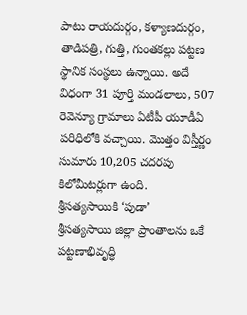పాటు రాయదుర్గం, కళ్యాణదుర్గం, తాడిపత్రి, గుత్తి, గుంతకల్లు పట్టణ స్థానిక సంస్థలు ఉన్నాయి. అదే విధంగా 31 పూర్తి మండలాలు, 507 రెవెన్యూ గ్రామాలు ఏటీపీ యూడీఏ పరిధిలోకి వచ్చాయి. మొత్తం విస్తీర్ణం సుమారు 10,205 చదరపు కిలోమీటర్లుగా ఉంది.
శ్రీసత్యసాయికి ‘పుడా’
శ్రీసత్యసాయి జిల్లా ప్రాంతాలను ఒకే పట్టణాభివృద్ధి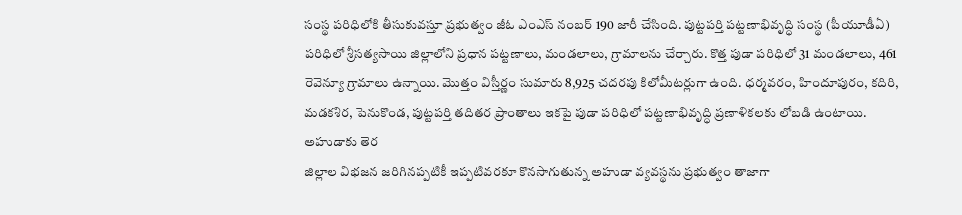సంస్థ పరిధిలోకి తీసుకువస్తూ ప్రభుత్వం జీఓ ఎంఎస్ నంబర్ 190 జారీ చేసింది. పుట్టపర్తి పట్టణాభివృద్ధి సంస్థ (పీయూడీఏ) పరిధిలో శ్రీసత్యసాయి జిల్లాలోని ప్రధాన పట్టణాలు, మండలాలు, గ్రామాలను చేర్చారు. కొత్త పుడా పరిధిలో 31 మండలాలు, 461 రెవెన్యూ గ్రామాలు ఉన్నాయి. మొత్తం విస్తీర్ణం సుమారు 8,925 చదరపు కిలోమీటర్లుగా ఉంది. ధర్మవరం, హిందూపురం, కదిరి, మడకశిర, పెనుకొండ, పుట్టపర్తి తదితర ప్రాంతాలు ఇకపై పుడా పరిధిలో పట్టణాభివృద్ధి ప్రణాళికలకు లోబడి ఉంటాయి.
అహుడాకు తెర
జిల్లాల విభజన జరిగినప్పటికీ ఇప్పటివరకూ కొనసాగుతున్న అహుడా వ్యవస్థను ప్రభుత్వం తాజాగా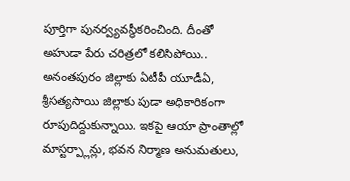పూర్తిగా పునర్వ్యవస్థీకరించింది. దీంతో అహుడా పేరు చరిత్రలో కలిసిపోయి.. అనంతపురం జిల్లాకు ఏటీపీ యూడీఏ, శ్రీసత్యసాయి జిల్లాకు పుడా అధికారికంగా రూపుదిద్దుకున్నాయి. ఇకపై ఆయా ప్రాంతాల్లో మాస్టర్ప్లాన్లు, భవన నిర్మాణ అనుమతులు,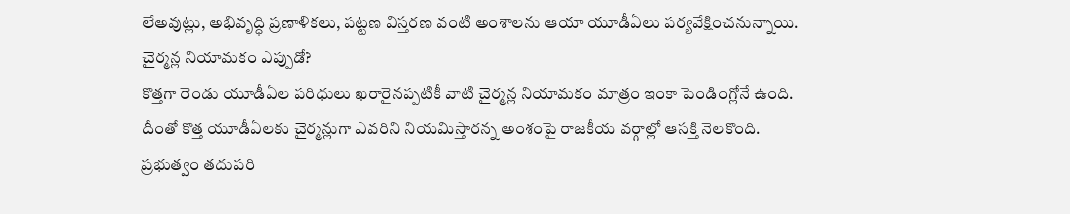లేఅవుట్లు, అభివృద్ధి ప్రణాళికలు, పట్టణ విస్తరణ వంటి అంశాలను ఆయా యూడీఏలు పర్యవేక్షించనున్నాయి.
చైర్మన్ల నియామకం ఎప్పుడో?
కొత్తగా రెండు యూడీఏల పరిధులు ఖరారైనప్పటికీ వాటి చైర్మన్ల నియామకం మాత్రం ఇంకా పెండింగ్లోనే ఉంది. దీంతో కొత్త యూడీఏలకు చైర్మన్లుగా ఎవరిని నియమిస్తారన్న అంశంపై రాజకీయ వర్గాల్లో ఆసక్తి నెలకొంది. ప్రభుత్వం తదుపరి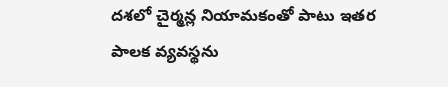దశలో చైర్మన్ల నియామకంతో పాటు ఇతర పాలక వ్యవస్థను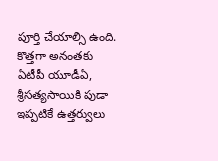పూర్తి చేయాల్సి ఉంది.
కొత్తగా అనంతకు ఏటీపీ యూడీఏ,
శ్రీసత్యసాయికి పుడా
ఇప్పటికే ఉత్తర్వులు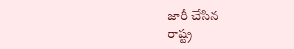జారీ చేసిన
రాష్ట్ర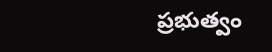ప్రభుత్వం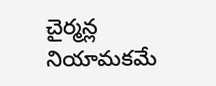చైర్మన్ల నియామకమే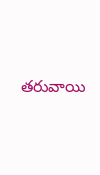తరువాయి